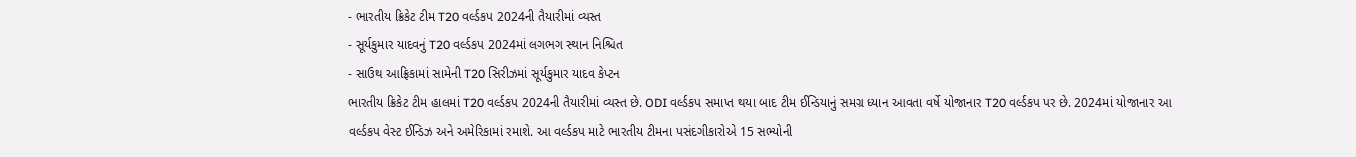- ભારતીય ક્રિકેટ ટીમ T20 વર્લ્ડકપ 2024ની તૈયારીમાં વ્યસ્ત
- સૂર્યકુમાર યાદવનું T20 વર્લ્ડકપ 2024માં લગભગ સ્થાન નિશ્ચિત
- સાઉથ આફ્રિકામાં સામેની T20 સિરીઝમાં સૂર્યકુમાર યાદવ કેપ્ટન
ભારતીય ક્રિકેટ ટીમ હાલમાં T20 વર્લ્ડકપ 2024ની તૈયારીમાં વ્યસ્ત છે. ODI વર્લ્ડકપ સમાપ્ત થયા બાદ ટીમ ઈન્ડિયાનું સમગ્ર ધ્યાન આવતા વર્ષે યોજાનાર T20 વર્લ્ડકપ પર છે. 2024માં યોજાનાર આ વર્લ્ડકપ વેસ્ટ ઈન્ડિઝ અને અમેરિકામાં રમાશે. આ વર્લ્ડકપ માટે ભારતીય ટીમના પસંદગીકારોએ 15 સભ્યોની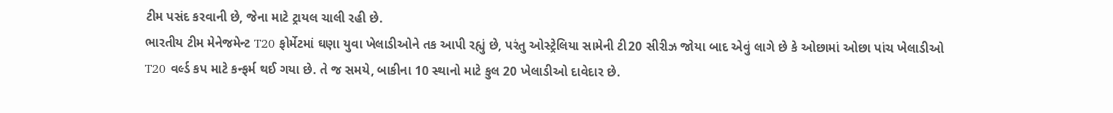ટીમ પસંદ કરવાની છે, જેના માટે ટ્રાયલ ચાલી રહી છે.
ભારતીય ટીમ મેનેજમેન્ટ T20 ફોર્મેટમાં ઘણા યુવા ખેલાડીઓને તક આપી રહ્યું છે, પરંતુ ઓસ્ટ્રેલિયા સામેની ટી20 સીરીઝ જોયા બાદ એવું લાગે છે કે ઓછામાં ઓછા પાંચ ખેલાડીઓ T20 વર્લ્ડ કપ માટે કન્ફર્મ થઈ ગયા છે. તે જ સમયે, બાકીના 10 સ્થાનો માટે કુલ 20 ખેલાડીઓ દાવેદાર છે.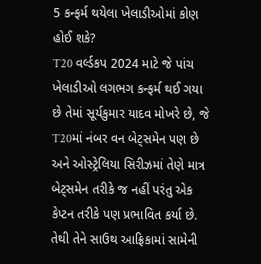5 કન્ફર્મ થયેલા ખેલાડીઓમાં કોણ હોઈ શકે?
T20 વર્લ્ડકપ 2024 માટે જે પાંચ ખેલાડીઓ લગભગ કન્ફર્મ થઈ ગયા છે તેમાં સૂર્યકુમાર યાદવ મોખરે છે, જે T20માં નંબર વન બેટ્સમેન પણ છે અને ઓસ્ટ્રેલિયા સિરીઝમાં તેણે માત્ર બેટ્સમેન તરીકે જ નહીં પરંતુ એક કેપ્ટન તરીકે પણ પ્રભાવિત કર્યા છે. તેથી તેને સાઉથ આફ્રિકામાં સામેની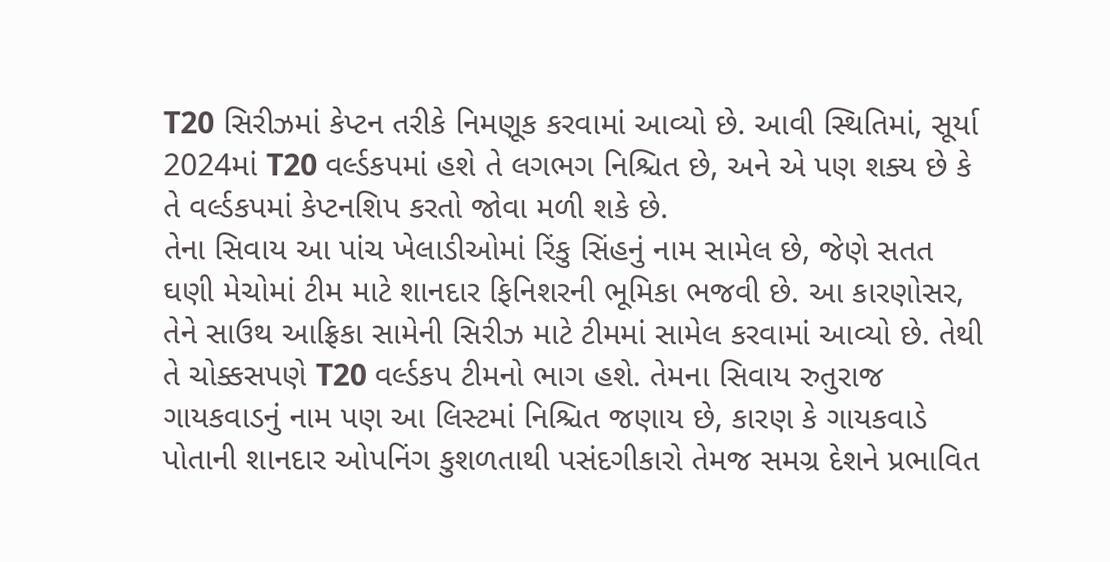T20 સિરીઝમાં કેપ્ટન તરીકે નિમણૂક કરવામાં આવ્યો છે. આવી સ્થિતિમાં, સૂર્યા 2024માં T20 વર્લ્ડકપમાં હશે તે લગભગ નિશ્ચિત છે, અને એ પણ શક્ય છે કે તે વર્લ્ડકપમાં કેપ્ટનશિપ કરતો જોવા મળી શકે છે.
તેના સિવાય આ પાંચ ખેલાડીઓમાં રિંકુ સિંહનું નામ સામેલ છે, જેણે સતત ઘણી મેચોમાં ટીમ માટે શાનદાર ફિનિશરની ભૂમિકા ભજવી છે. આ કારણોસર, તેને સાઉથ આફ્રિકા સામેની સિરીઝ માટે ટીમમાં સામેલ કરવામાં આવ્યો છે. તેથી તે ચોક્કસપણે T20 વર્લ્ડકપ ટીમનો ભાગ હશે. તેમના સિવાય રુતુરાજ ગાયકવાડનું નામ પણ આ લિસ્ટમાં નિશ્ચિત જણાય છે, કારણ કે ગાયકવાડે પોતાની શાનદાર ઓપનિંગ કુશળતાથી પસંદગીકારો તેમજ સમગ્ર દેશને પ્રભાવિત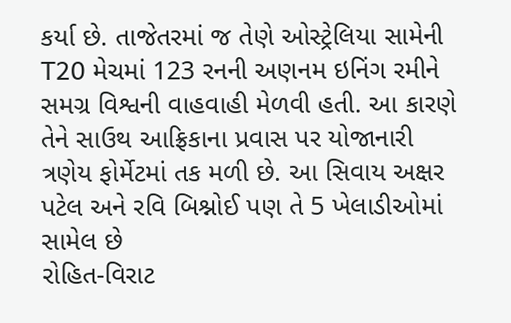કર્યા છે. તાજેતરમાં જ તેણે ઓસ્ટ્રેલિયા સામેની T20 મેચમાં 123 રનની અણનમ ઇનિંગ રમીને સમગ્ર વિશ્વની વાહવાહી મેળવી હતી. આ કારણે તેને સાઉથ આફ્રિકાના પ્રવાસ પર યોજાનારી ત્રણેય ફોર્મેટમાં તક મળી છે. આ સિવાય અક્ષર પટેલ અને રવિ બિશ્નોઈ પણ તે 5 ખેલાડીઓમાં સામેલ છે
રોહિત-વિરાટ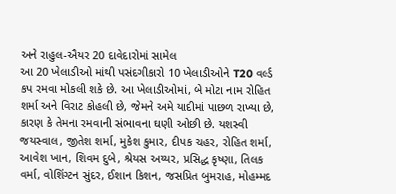અને રાહુલ-ઐયર 20 દાવેદારોમાં સામેલ
આ 20 ખેલાડીઓ માંથી પસંદગીકારો 10 ખેલાડીઓને T20 વર્લ્ડ કપ રમવા મોકલી શકે છે. આ ખેલાડીઓમાં, બે મોટા નામ રોહિત શર્મા અને વિરાટ કોહલી છે, જેમને અમે યાદીમાં પાછળ રાખ્યા છે, કારણ કે તેમના રમવાની સંભાવના ઘણી ઓછી છે. યશસ્વી જયસ્વાલ, જીતેશ શર્મા, મુકેશ કુમાર, દીપક ચહર, રોહિત શર્મા, આવેશ ખાન, શિવમ દુબે, શ્રેયસ અય્યર, પ્રસિદ્ધ કૃષ્ણા, તિલક વર્મા, વોશિંગ્ટન સુંદર, ઈશાન કિશન, જસપ્રિત બુમરાહ, મોહમ્મદ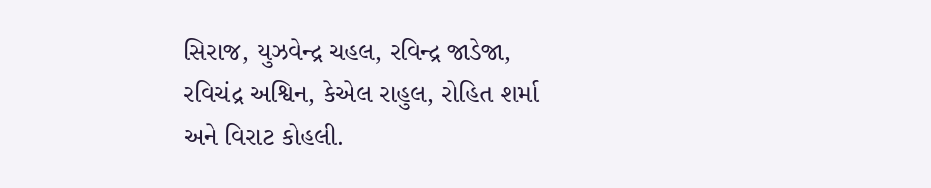સિરાજ, યુઝવેન્દ્ર ચહલ, રવિન્દ્ર જાડેજા, રવિચંદ્ર અશ્વિન, કેએલ રાહુલ, રોહિત શર્મા અને વિરાટ કોહલી.